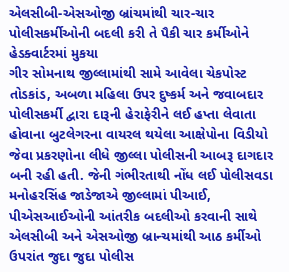એલસીબી-એસઓજી બ્રાંચમાંથી ચાર-ચાર પોલીસકર્મીઓની બદલી કરી તે પૈકી ચાર કર્મીઓને હેડક્વાર્ટરમાં મુકયા
ગીર સોમનાથ જીલ્લામાંથી સામે આવેલા ચેકપોસ્ટ તોડકાંડ, અબળા મહિલા ઉપર દુષ્કર્મ અને જવાબદાર પોલીસકર્મી દ્વારા દારૂની હેરાફેરીને લઈ હપ્તા લેવાતા હોવાના બુટલેગરના વાયરલ થયેલા આક્ષેપોના વિડીયો જેવા પ્રકરણોના લીધે જીલ્લા પોલીસની આબરૂ દાગદાર બની રહી હતી. જેની ગંભીરતાથી નોંધ લઈ પોલીસવડા મનોહરસિંહ જાડેજાએ જીલ્લામાં પીઆઈ, પીએસઆઈઓની આંતરીક બદલીઓ કરવાની સાથે એલસીબી અને એસઓજી બ્રાન્ચમાંથી આઠ કર્મીઓ ઉપરાંત જુદા જુદા પોલીસ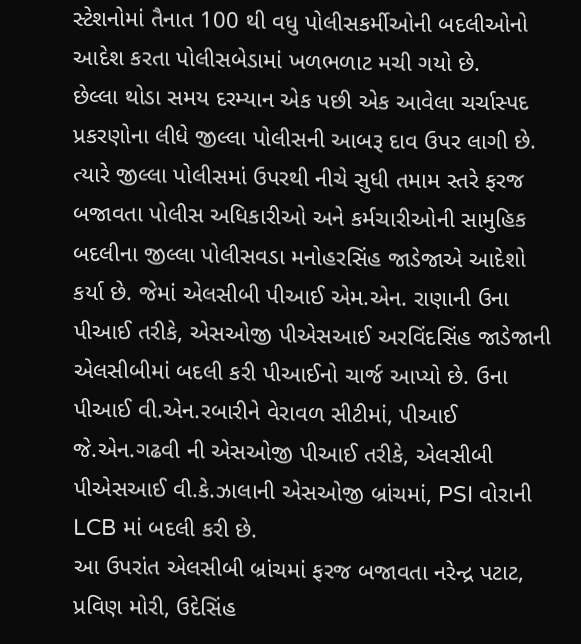સ્ટેશનોમાં તૈનાત 100 થી વધુ પોલીસકર્મીઓની બદલીઓનો આદેશ કરતા પોલીસબેડામાં ખળભળાટ મચી ગયો છે.
છેલ્લા થોડા સમય દરમ્યાન એક પછી એક આવેલા ચર્ચાસ્પદ પ્રકરણોના લીધે જીલ્લા પોલીસની આબરૂ દાવ ઉપર લાગી છે. ત્યારે જીલ્લા પોલીસમાં ઉપરથી નીચે સુધી તમામ સ્તરે ફરજ બજાવતા પોલીસ અધિકારીઓ અને કર્મચારીઓની સામુહિક બદલીના જીલ્લા પોલીસવડા મનોહરસિંહ જાડેજાએ આદેશો કર્યા છે. જેમાં એલસીબી પીઆઈ એમ.એન. રાણાની ઉના પીઆઈ તરીકે, એસઓજી પીએસઆઈ અરવિંદસિંહ જાડેજાની એલસીબીમાં બદલી કરી પીઆઈનો ચાર્જ આપ્યો છે. ઉના પીઆઈ વી.એન.રબારીને વેરાવળ સીટીમાં, પીઆઈ જે.એન.ગઢવી ની એસઓજી પીઆઈ તરીકે, એલસીબી પીએસઆઈ વી.કે.ઝાલાની એસઓજી બ્રાંચમાં, PSI વોરાની LCB માં બદલી કરી છે.
આ ઉપરાંત એલસીબી બ્રાંચમાં ફરજ બજાવતા નરેન્દ્ર પટાટ, પ્રવિણ મોરી, ઉદેસિંહ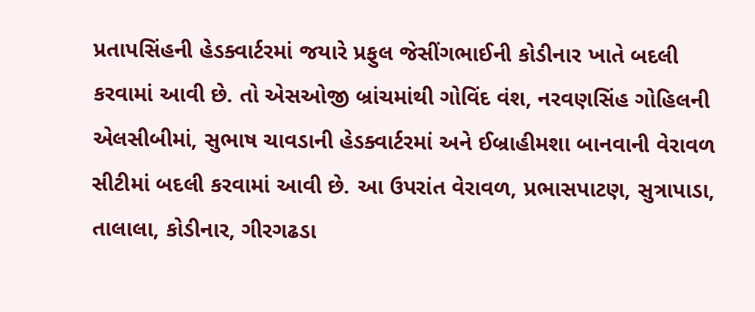પ્રતાપસિંહની હેડક્વાર્ટરમાં જયારે પ્રફુલ જેસીંગભાઈની કોડીનાર ખાતે બદલી કરવામાં આવી છે. તો એસઓજી બ્રાંચમાંથી ગોવિંદ વંશ, નરવણસિંહ ગોહિલની એલસીબીમાં, સુભાષ ચાવડાની હેડક્વાર્ટરમાં અને ઈબ્રાહીમશા બાનવાની વેરાવળ સીટીમાં બદલી કરવામાં આવી છે. આ ઉપરાંત વેરાવળ, પ્રભાસપાટણ, સુત્રાપાડા, તાલાલા, કોડીનાર, ગીરગઢડા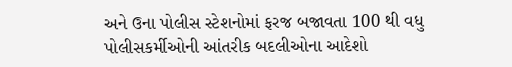અને ઉના પોલીસ સ્ટેશનોમાં ફરજ બજાવતા 100 થી વધુ પોલીસકર્મીઓની આંતરીક બદલીઓના આદેશો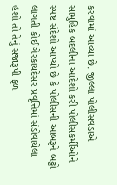કરવામાં આવ્યા છે. જીલ્લા પોલીસવડાએ સામુહિક બદલીના આદેશો કરી પોલીસકર્મીઓને સ્પષ્ટ સંદેશો આપ્યો છે કે પોલીસની આબરૂને બટ્ટો લાગતી કોઈ ગેરકાયદેસર પ્રવૃત્તિમાં સંડોવાયેલા હશો તો તેનું સજારૂપી ફળ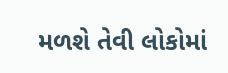મળશે તેવી લોકોમાં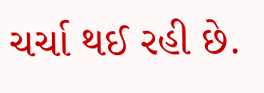ચર્ચા થઈ રહી છે.